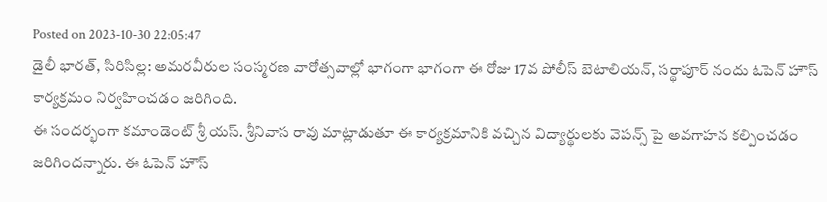Posted on 2023-10-30 22:05:47
డైలీ భారత్, సిరిసిల్ల: అమరవీరుల సంస్మరణ వారోత్సవాల్లో భాగంగా భాగంగా ఈ రోజు 17వ పోలీస్ బెటాలియన్, సర్థాపూర్ నందు ఓపెన్ హౌస్ కార్యక్రమం నిర్వహించడం జరిగింది.
ఈ సందర్భంగా కమాండెంట్ శ్రీ యస్. శ్రీనివాస రావు మాట్లాడుతూ ఈ కార్యక్రమానికి వచ్చిన విద్యార్థులకు వెపన్స్ పై అవగాహన కల్పించడం జరిగిందన్నారు. ఈ ఓపెన్ హౌస్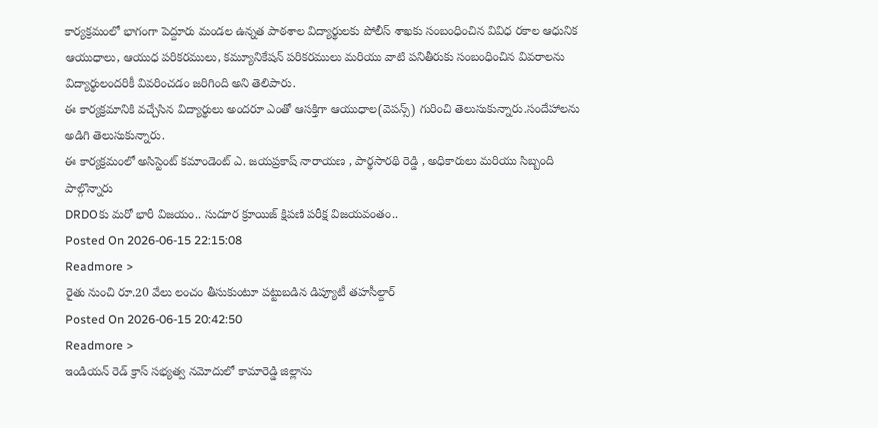కార్యక్రమంలో భాగంగా పెద్దూరు మండల ఉన్నత పాఠశాల విద్యార్థులకు పోలీస్ శాఖకు సంబంధించిన వివిధ రకాల ఆధునిక ఆయుధాలు, ఆయుధ పరికరములు, కమ్యూనికేషన్ పరికరములు మరియు వాటి పనితీరుకు సంబంధించిన వివరాలను విద్యార్థులందరికీ వివరించడం జరిగింది అని తెలిపారు.
ఈ కార్యక్రమానికి వచ్చేసిన విద్యార్థులు అందరూ ఎంతో ఆసక్తిగా ఆయుధాల(వెపన్స్) గురించి తెలుసుకున్నారు.సందేహాలను అడిగి తెలుసుకున్నారు.
ఈ కార్యక్రమంలో అసిస్టెంట్ కమాండెంట్ ఎ. జయప్రకాష్ నారాయణ , పార్థసారథి రెడ్డి , అధికారులు మరియు సిబ్బంది పాల్గొన్నారు
DRDOకు మరో భారీ విజయం.. సుదూర క్రూయిజ్ క్షిపణి పరీక్ష విజయవంతం..
Posted On 2026-06-15 22:15:08
Readmore >
రైతు నుంచి రూ.20 వేలు లంచం తీసుకుంటూ పట్టుబడిన డిప్యూటీ తహసీల్దార్
Posted On 2026-06-15 20:42:50
Readmore >
ఇండియన్ రెడ్ క్రాస్ సభ్యత్వ నమోదులో కామారెడ్డి జిల్లాను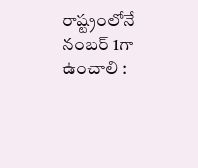రాష్ట్రంలోనే నంబర్ 1గా ఉంచాలి :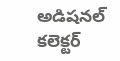అడిషనల్ కలెక్టర్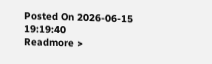Posted On 2026-06-15 19:19:40
Readmore >